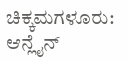ಚಿಕ್ಕಮಗಳೂರು: ಆನ್ಲೈನ್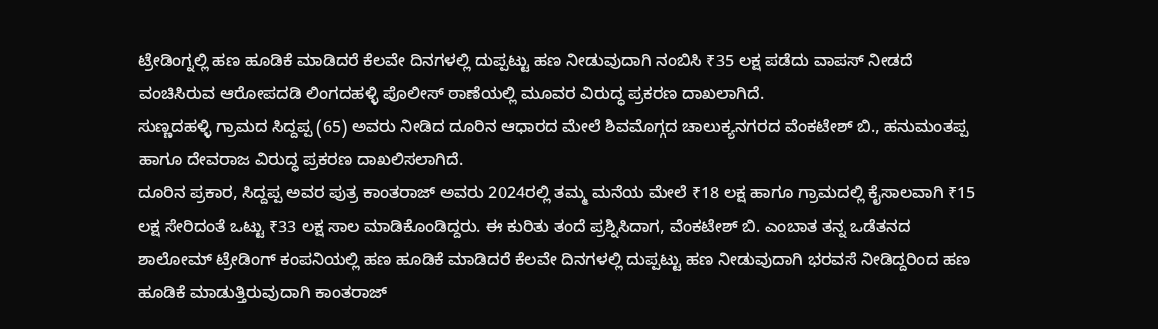ಟ್ರೇಡಿಂಗ್ನಲ್ಲಿ ಹಣ ಹೂಡಿಕೆ ಮಾಡಿದರೆ ಕೆಲವೇ ದಿನಗಳಲ್ಲಿ ದುಪ್ಪಟ್ಟು ಹಣ ನೀಡುವುದಾಗಿ ನಂಬಿಸಿ ₹35 ಲಕ್ಷ ಪಡೆದು ವಾಪಸ್ ನೀಡದೆ ವಂಚಿಸಿರುವ ಆರೋಪದಡಿ ಲಿಂಗದಹಳ್ಳಿ ಪೊಲೀಸ್ ಠಾಣೆಯಲ್ಲಿ ಮೂವರ ವಿರುದ್ಧ ಪ್ರಕರಣ ದಾಖಲಾಗಿದೆ.
ಸುಣ್ಣದಹಳ್ಳಿ ಗ್ರಾಮದ ಸಿದ್ದಪ್ಪ (65) ಅವರು ನೀಡಿದ ದೂರಿನ ಆಧಾರದ ಮೇಲೆ ಶಿವಮೊಗ್ಗದ ಚಾಲುಕ್ಯನಗರದ ವೆಂಕಟೇಶ್ ಬಿ., ಹನುಮಂತಪ್ಪ ಹಾಗೂ ದೇವರಾಜ ವಿರುದ್ಧ ಪ್ರಕರಣ ದಾಖಲಿಸಲಾಗಿದೆ.
ದೂರಿನ ಪ್ರಕಾರ, ಸಿದ್ದಪ್ಪ ಅವರ ಪುತ್ರ ಕಾಂತರಾಜ್ ಅವರು 2024ರಲ್ಲಿ ತಮ್ಮ ಮನೆಯ ಮೇಲೆ ₹18 ಲಕ್ಷ ಹಾಗೂ ಗ್ರಾಮದಲ್ಲಿ ಕೈಸಾಲವಾಗಿ ₹15 ಲಕ್ಷ ಸೇರಿದಂತೆ ಒಟ್ಟು ₹33 ಲಕ್ಷ ಸಾಲ ಮಾಡಿಕೊಂಡಿದ್ದರು. ಈ ಕುರಿತು ತಂದೆ ಪ್ರಶ್ನಿಸಿದಾಗ, ವೆಂಕಟೇಶ್ ಬಿ. ಎಂಬಾತ ತನ್ನ ಒಡೆತನದ ಶಾಲೋಮ್ ಟ್ರೇಡಿಂಗ್ ಕಂಪನಿಯಲ್ಲಿ ಹಣ ಹೂಡಿಕೆ ಮಾಡಿದರೆ ಕೆಲವೇ ದಿನಗಳಲ್ಲಿ ದುಪ್ಪಟ್ಟು ಹಣ ನೀಡುವುದಾಗಿ ಭರವಸೆ ನೀಡಿದ್ದರಿಂದ ಹಣ ಹೂಡಿಕೆ ಮಾಡುತ್ತಿರುವುದಾಗಿ ಕಾಂತರಾಜ್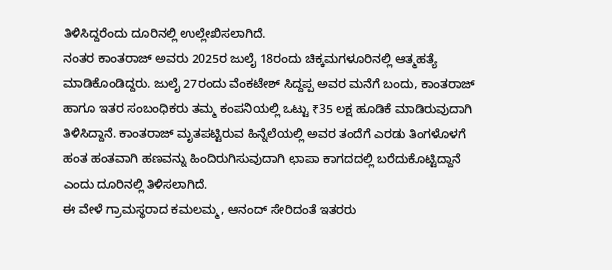ತಿಳಿಸಿದ್ದರೆಂದು ದೂರಿನಲ್ಲಿ ಉಲ್ಲೇಖಿಸಲಾಗಿದೆ.
ನಂತರ ಕಾಂತರಾಜ್ ಅವರು 2025ರ ಜುಲೈ 18ರಂದು ಚಿಕ್ಕಮಗಳೂರಿನಲ್ಲಿ ಆತ್ಮಹತ್ಯೆ ಮಾಡಿಕೊಂಡಿದ್ದರು. ಜುಲೈ 27ರಂದು ವೆಂಕಟೇಶ್ ಸಿದ್ದಪ್ಪ ಅವರ ಮನೆಗೆ ಬಂದು, ಕಾಂತರಾಜ್ ಹಾಗೂ ಇತರ ಸಂಬಂಧಿಕರು ತಮ್ಮ ಕಂಪನಿಯಲ್ಲಿ ಒಟ್ಟು ₹35 ಲಕ್ಷ ಹೂಡಿಕೆ ಮಾಡಿರುವುದಾಗಿ ತಿಳಿಸಿದ್ದಾನೆ. ಕಾಂತರಾಜ್ ಮೃತಪಟ್ಟಿರುವ ಹಿನ್ನೆಲೆಯಲ್ಲಿ ಅವರ ತಂದೆಗೆ ಎರಡು ತಿಂಗಳೊಳಗೆ ಹಂತ ಹಂತವಾಗಿ ಹಣವನ್ನು ಹಿಂದಿರುಗಿಸುವುದಾಗಿ ಛಾಪಾ ಕಾಗದದಲ್ಲಿ ಬರೆದುಕೊಟ್ಟಿದ್ದಾನೆ ಎಂದು ದೂರಿನಲ್ಲಿ ತಿಳಿಸಲಾಗಿದೆ.
ಈ ವೇಳೆ ಗ್ರಾಮಸ್ಥರಾದ ಕಮಲಮ್ಮ, ಆನಂದ್ ಸೇರಿದಂತೆ ಇತರರು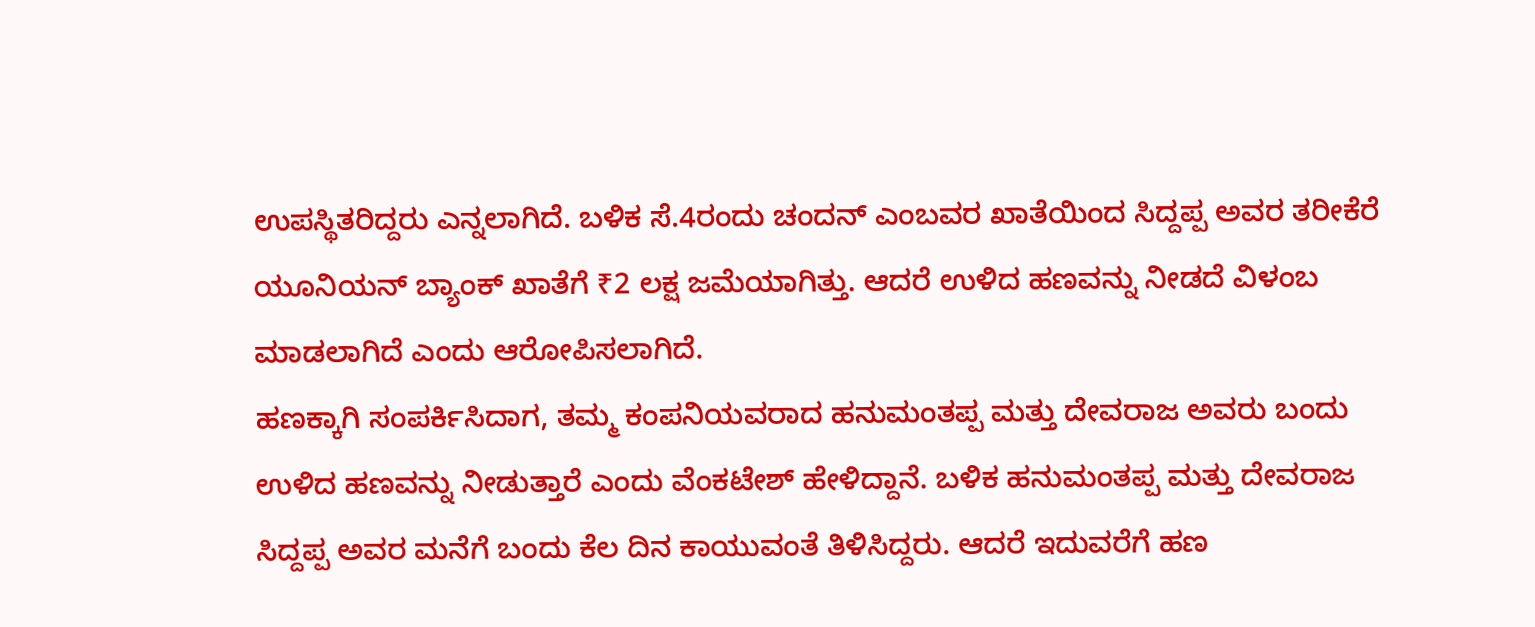ಉಪಸ್ಥಿತರಿದ್ದರು ಎನ್ನಲಾಗಿದೆ. ಬಳಿಕ ಸೆ.4ರಂದು ಚಂದನ್ ಎಂಬವರ ಖಾತೆಯಿಂದ ಸಿದ್ದಪ್ಪ ಅವರ ತರೀಕೆರೆ ಯೂನಿಯನ್ ಬ್ಯಾಂಕ್ ಖಾತೆಗೆ ₹2 ಲಕ್ಷ ಜಮೆಯಾಗಿತ್ತು. ಆದರೆ ಉಳಿದ ಹಣವನ್ನು ನೀಡದೆ ವಿಳಂಬ ಮಾಡಲಾಗಿದೆ ಎಂದು ಆರೋಪಿಸಲಾಗಿದೆ.
ಹಣಕ್ಕಾಗಿ ಸಂಪರ್ಕಿಸಿದಾಗ, ತಮ್ಮ ಕಂಪನಿಯವರಾದ ಹನುಮಂತಪ್ಪ ಮತ್ತು ದೇವರಾಜ ಅವರು ಬಂದು ಉಳಿದ ಹಣವನ್ನು ನೀಡುತ್ತಾರೆ ಎಂದು ವೆಂಕಟೇಶ್ ಹೇಳಿದ್ದಾನೆ. ಬಳಿಕ ಹನುಮಂತಪ್ಪ ಮತ್ತು ದೇವರಾಜ ಸಿದ್ದಪ್ಪ ಅವರ ಮನೆಗೆ ಬಂದು ಕೆಲ ದಿನ ಕಾಯುವಂತೆ ತಿಳಿಸಿದ್ದರು. ಆದರೆ ಇದುವರೆಗೆ ಹಣ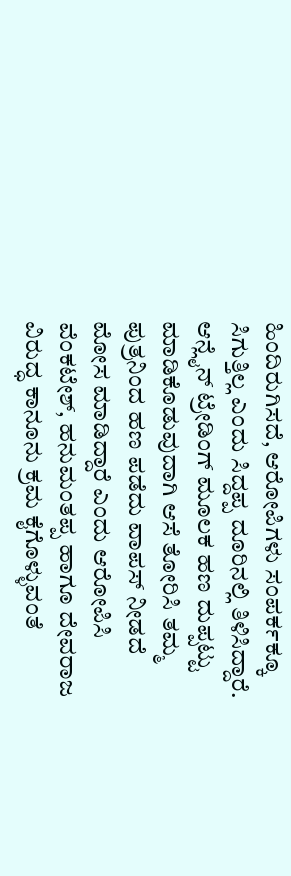ಹಿಂದಿರುಗಿಸದೆ, ಆರೋಪಿಗಳು ಸಂಪರ್ಕಕ್ಕೂ ಸಿಗುತ್ತಿಲ್ಲ ಎಂದು ಸಿದ್ದಪ್ಪ ದೂರಿನಲ್ಲಿ ತಿಳಿಸಿದ್ದಾರೆ.
ಆನ್ಲೈನ್ ಟ್ರೇಡಿಂಗ್ ಮೂಲಕ ಹಣ ದುಪ್ಪಟ್ಟು ಮಾಡಿಕೊಡುವುದಾಗಿ ಆಸೆ ತೋರಿಸಿ ತಮ್ಮ ಪುತ್ರನಿಂದ ಹಣ ಪಡೆದು ವಾಪಸ್ ನೀಡದೆ ಮೋಸ ಮಾಡಿದ್ದಾರೆ ಎಂದು ಆರೋಪಿಸಿ ವೆಂಕಟೇಶ್, ಹನುಮಂತಪ್ಪ ಹಾಗೂ ದೇವರಾಜ ವಿರುದ್ಧ ಕಾನೂನು ಕ್ರಮ ಕೈಗೊಳ್ಳುವಂತೆ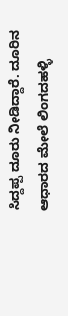ಸಿದ್ದಪ್ಪ ದೂರು ನೀಡಿದ್ದಾರೆ. ದೂರಿನ ಆಧಾರದ ಮೇಲೆ ಲಿಂಗದಹಳ್ಳಿ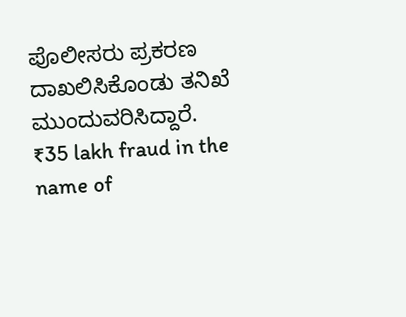ಪೊಲೀಸರು ಪ್ರಕರಣ ದಾಖಲಿಸಿಕೊಂಡು ತನಿಖೆ ಮುಂದುವರಿಸಿದ್ದಾರೆ.
₹35 lakh fraud in the name of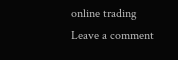online trading
Leave a comment